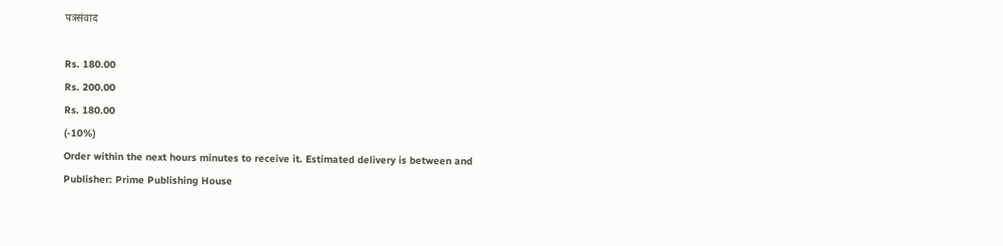पत्रसंवाद

Rs. 180.00
Rs. 200.00
Rs. 180.00
(-10%)
Order within the next hours minutes to receive it. Estimated delivery is between and
Publisher: Prime Publishing House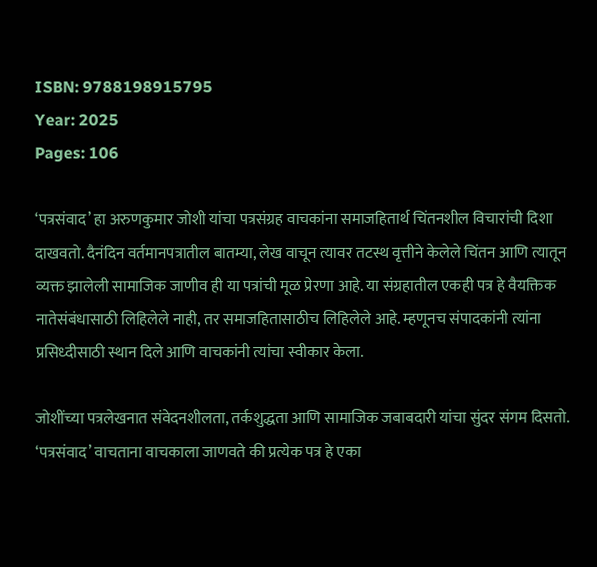ISBN: 9788198915795
Year: 2025
Pages: 106

‘पत्रसंवाद’ हा अरुणकुमार जोशी यांचा पत्रसंग्रह वाचकांना समाजहितार्थ चिंतनशील विचारांची दिशा दाखवतो. दैनंदिन वर्तमानपत्रातील बातम्या, लेख वाचून त्यावर तटस्थ वृत्तीने केलेले चिंतन आणि त्यातून व्यक्त झालेली सामाजिक जाणीव ही या पत्रांची मूळ प्रेरणा आहे. या संग्रहातील एकही पत्र हे वैयक्तिक नातेसंबंधासाठी लिहिलेले नाही, तर समाजहितासाठीच लिहिलेले आहे. म्हणूनच संपादकांनी त्यांना प्रसिध्दीसाठी स्थान दिले आणि वाचकांनी त्यांचा स्वीकार केला.

जोशींच्या पत्रलेखनात संवेदनशीलता, तर्कशुद्धता आणि सामाजिक जबाबदारी यांचा सुंदर संगम दिसतो. ‘पत्रसंवाद’ वाचताना वाचकाला जाणवते की प्रत्येक पत्र हे एका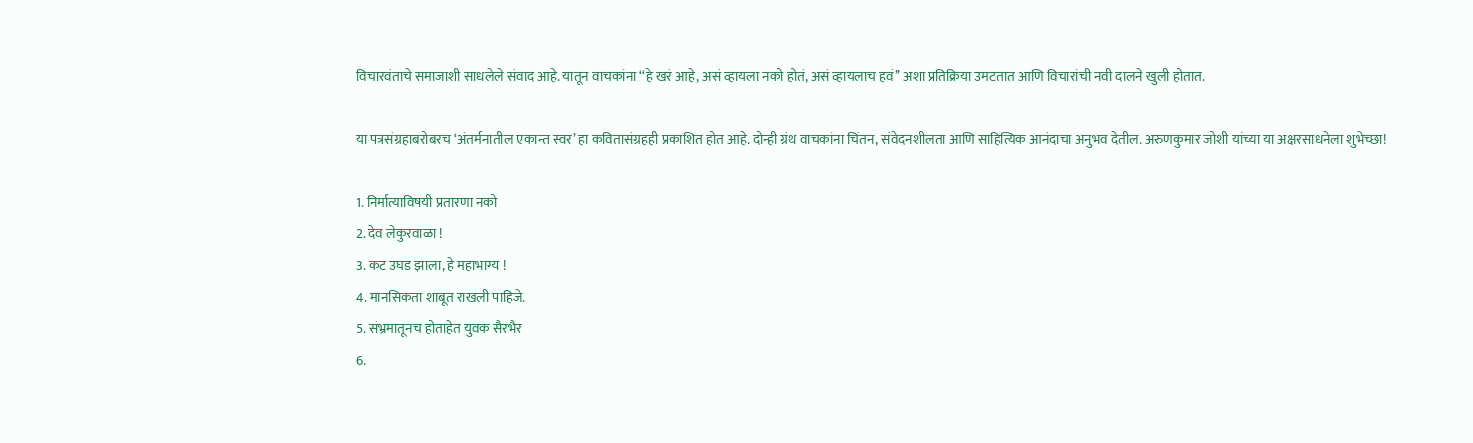विचारवंताचे समाजाशी साधलेले संवाद आहे. यातून वाचकांना ‘‘हे खरं आहे, असं व्हायला नको होतं, असं व्हायलाच हवं’’ अशा प्रतिक्रिया उमटतात आणि विचारांची नवी दालने खुली होतात.

या पत्रसंग्रहाबरोबरच ‘अंतर्मनातील एकान्त स्वर’ हा कवितासंग्रहही प्रकाशित होत आहे. दोन्ही ग्रंथ वाचकांना चिंतन, संवेदनशीलता आणि साहित्यिक आनंदाचा अनुभव देतील. अरुणकुमार जोशी यांच्या या अक्षरसाधनेला शुभेच्छा!

1. निर्मात्याविषयी प्रतारणा नको
2. देव लेकुरवाळा !
3. कट उघड झाला, हे महाभाग्य !
4. मानसिकता शाबूत राखली पाहिजे.
5. संभ्रमातूनच होताहेत युवक सैरभैर
6.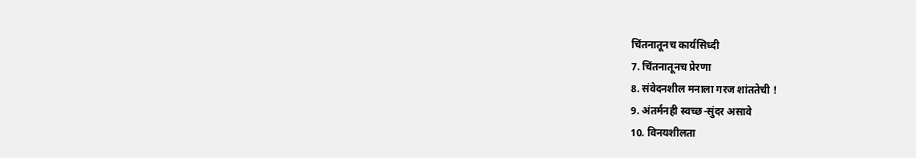चिंतनातूनच कार्यसिध्दी
7. चिंतनातूनच प्रेरणा
8. संवेदनशील मनाला गरज शांततेची !
9. अंतर्मनही स्वच्छ-सुंदर असावे
10. विनयशीलता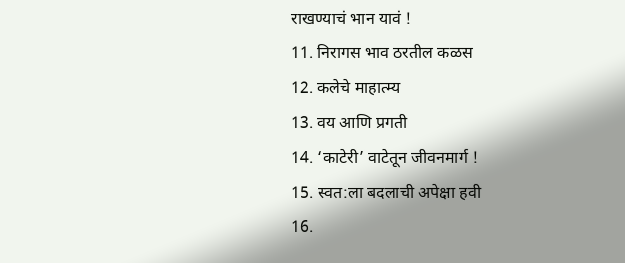राखण्याचं भान यावं !
11. निरागस भाव ठरतील कळस
12. कलेचे माहात्म्य
13. वय आणि प्रगती
14. ‘काटेरी’ वाटेतून जीवनमार्ग !
15. स्वत:ला बदलाची अपेक्षा हवी
16.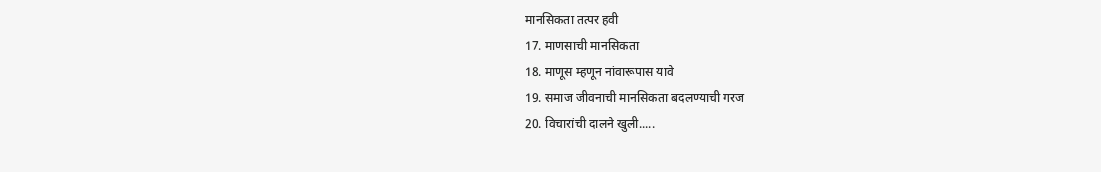मानसिकता तत्पर हवी
17. माणसाची मानसिकता
18. माणूस म्हणून नांवारूपास यावे
19. समाज जीवनाची मानसिकता बदलण्याची गरज
20. विचारांची दालने खुली.....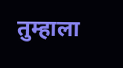तुम्हाला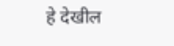हे देखील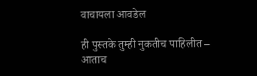वाचायला आवडेल

ही पुस्तके तुम्ही नुकतीच पाहिलीत – आताच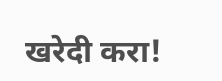खरेदी करा!